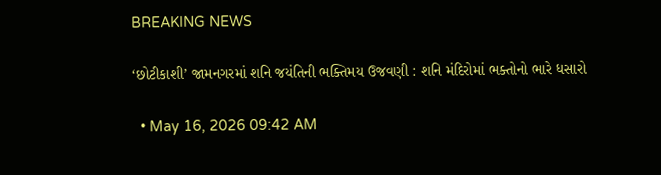BREAKING NEWS

‘છોટીકાશી’ જામનગરમાં શનિ જયંતિની ભક્તિમય ઉજવણી : શનિ મંદિરોમાં ભક્તોનો ભારે ધસારો

  • May 16, 2026 09:42 AM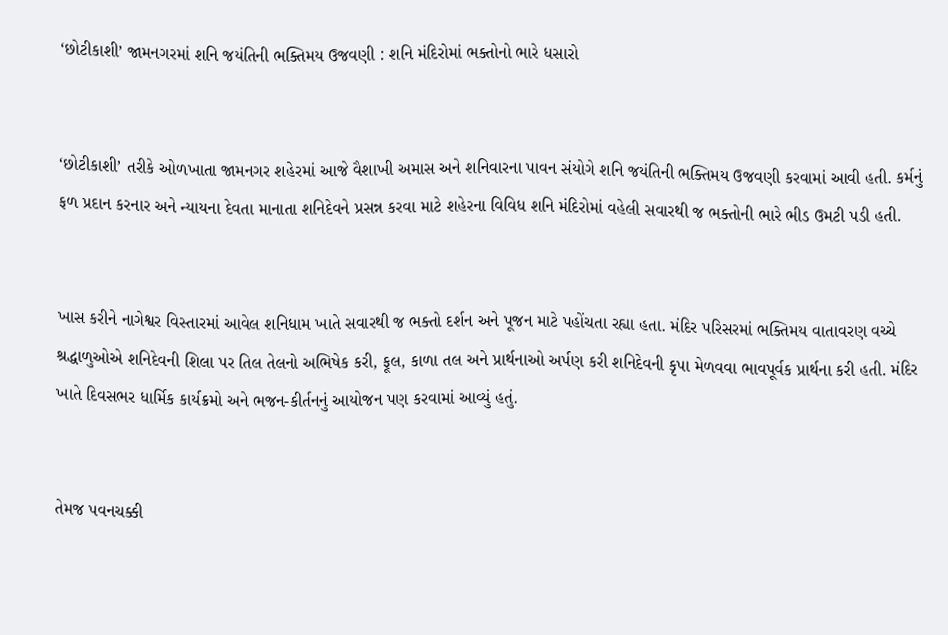‘છોટીકાશી’ જામનગરમાં શનિ જયંતિની ભક્તિમય ઉજવણી : શનિ મંદિરોમાં ભક્તોનો ભારે ધસારો


‘છોટીકાશી’ તરીકે ઓળખાતા જામનગર શહેરમાં આજે વૈશાખી અમાસ અને શનિવારના પાવન સંયોગે શનિ જયંતિની ભક્તિમય ઉજવણી કરવામાં આવી હતી. કર્મનું ફળ પ્રદાન કરનાર અને ન્યાયના દેવતા માનાતા શનિદેવને પ્રસન્ન કરવા માટે શહેરના વિવિધ શનિ મંદિરોમાં વહેલી સવારથી જ ભક્તોની ભારે ભીડ ઉમટી પડી હતી.


ખાસ કરીને નાગેશ્વર વિસ્તારમાં આવેલ શનિધામ ખાતે સવારથી જ ભક્તો દર્શન અને પૂજન માટે પહોંચતા રહ્યા હતા. મંદિર પરિસરમાં ભક્તિમય વાતાવરણ વચ્ચે શ્રદ્ધાળુઓએ શનિદેવની શિલા પર તિલ તેલનો અભિષેક કરી, ફૂલ, કાળા તલ અને પ્રાર્થનાઓ અર્પણ કરી શનિદેવની કૃપા મેળવવા ભાવપૂર્વક પ્રાર્થના કરી હતી. મંદિર ખાતે દિવસભર ધાર્મિક કાર્યક્રમો અને ભજન-કીર્તનનું આયોજન પણ કરવામાં આવ્યું હતું.


તેમજ પવનચક્કી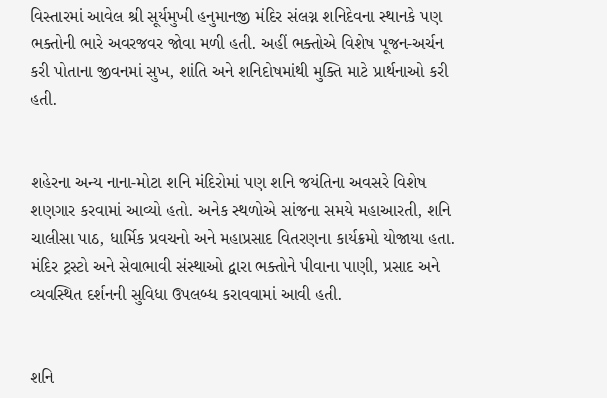વિસ્તારમાં આવેલ શ્રી સૂર્યમુખી હનુમાનજી મંદિર સંલગ્ન શનિદેવના સ્થાનકે પણ ભક્તોની ભારે અવરજવર જોવા મળી હતી. અહીં ભક્તોએ વિશેષ પૂજન-અર્ચન કરી પોતાના જીવનમાં સુખ, શાંતિ અને શનિદોષમાંથી મુક્તિ માટે પ્રાર્થનાઓ કરી હતી.


શહેરના અન્ય નાના-મોટા શનિ મંદિરોમાં પણ શનિ જયંતિના અવસરે વિશેષ શણગાર કરવામાં આવ્યો હતો. અનેક સ્થળોએ સાંજના સમયે મહાઆરતી, શનિ ચાલીસા પાઠ, ધાર્મિક પ્રવચનો અને મહાપ્રસાદ વિતરણના કાર્યક્રમો યોજાયા હતા. મંદિર ટ્રસ્ટો અને સેવાભાવી સંસ્થાઓ દ્વારા ભક્તોને પીવાના પાણી, પ્રસાદ અને વ્યવસ્થિત દર્શનની સુવિધા ઉપલબ્ધ કરાવવામાં આવી હતી.


શનિ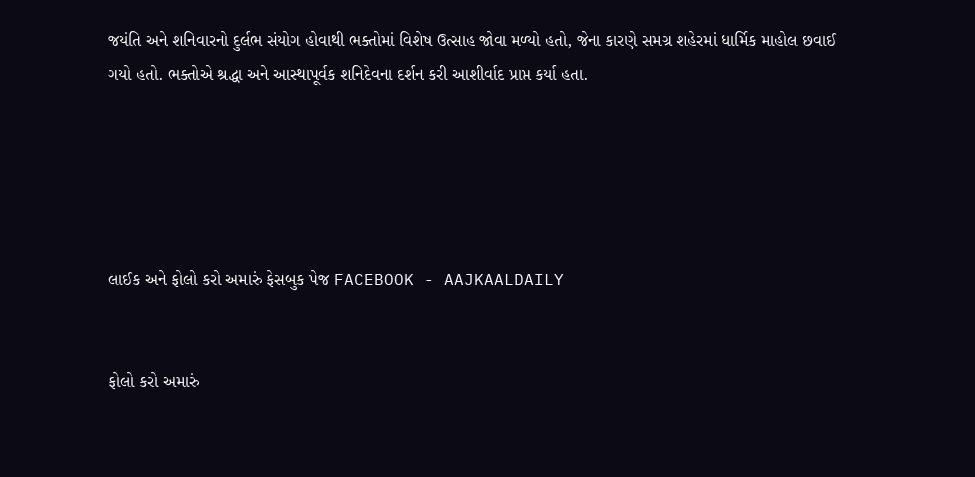જયંતિ અને શનિવારનો દુર્લભ સંયોગ હોવાથી ભક્તોમાં વિશેષ ઉત્સાહ જોવા મળ્યો હતો, જેના કારણે સમગ્ર શહેરમાં ધાર્મિક માહોલ છવાઈ ગયો હતો. ભક્તોએ શ્રદ્ધા અને આસ્થાપૂર્વક શનિદેવના દર્શન કરી આશીર્વાદ પ્રાપ્ત કર્યા હતા.





લાઈક અને ફોલો કરો અમારું ફેસબુક પેજ FACEBOOK - AAJKAALDAILY


ફોલો કરો અમારું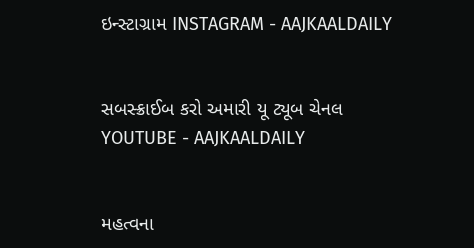ઇન્સ્ટાગ્રામ INSTAGRAM - AAJKAALDAILY


સબસ્ક્રાઈબ કરો અમારી યૂ ટ્યૂબ ચેનલ YOUTUBE - AAJKAALDAILY


મહત્વના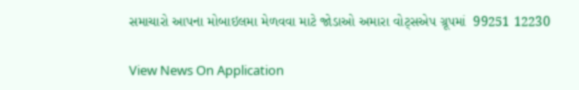સમાચારો આપના મોબાઇલમા મેળવવા માટે જોડાઓ અમારા વોટ્સએપ ગ્રૂપમાં  99251 12230

View News On Application